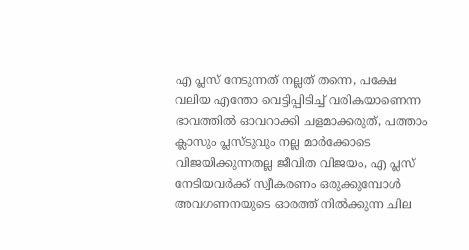എ പ്ലസ് നേടുന്നത് നല്ലത് തന്നെ, പക്ഷേ വലിയ എന്തോ വെട്ടിപ്പിടിച്ച് വരികയാണെന്ന ഭാവത്തില്‍ ഓവറാക്കി ചളമാക്കരുത്, പത്താം ക്ലാസും പ്ലസ്ടുവും നല്ല മാര്‍ക്കോടെ വിജയിക്കുന്നതല്ല ജീവിത വിജയം, എ പ്ലസ് നേടിയവര്‍ക്ക് സ്വീകരണം ഒരുക്കുമ്പോള്‍ അവഗണനയുടെ ഓരത്ത് നില്‍ക്കുന്ന ചില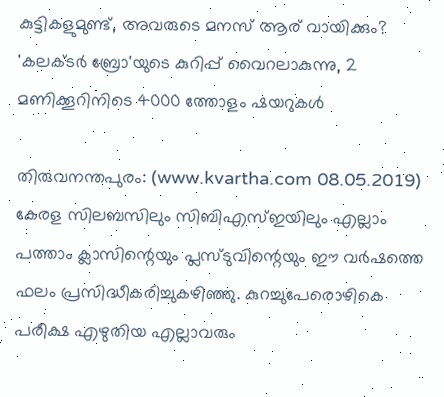കുട്ടികളുമുണ്ട്, അവരുടെ മനസ് ആര് വായിക്കും? 'കലക്ടര്‍ ബ്രോ'യുടെ കുറിപ്പ് വൈറലാകുന്നു, 2 മണിക്കൂറിനിടെ 4000 ത്തോളം ഷയറുകള്‍

തിരുവനന്തപുരം: (www.kvartha.com 08.05.2019) കേരള സിലബസിലും സിബിഎസ്ഇയിലും എല്ലാം പത്താം ക്ലാസിന്റെയും പ്ലസ്ടുവിന്റെയും ഈ വര്‍ഷത്തെ ഫലം പ്രസിദ്ധീകരിച്ചുകഴിഞ്ഞു. കുറച്ചുപേരൊഴികെ പരീക്ഷ എഴുതിയ എല്ലാവരും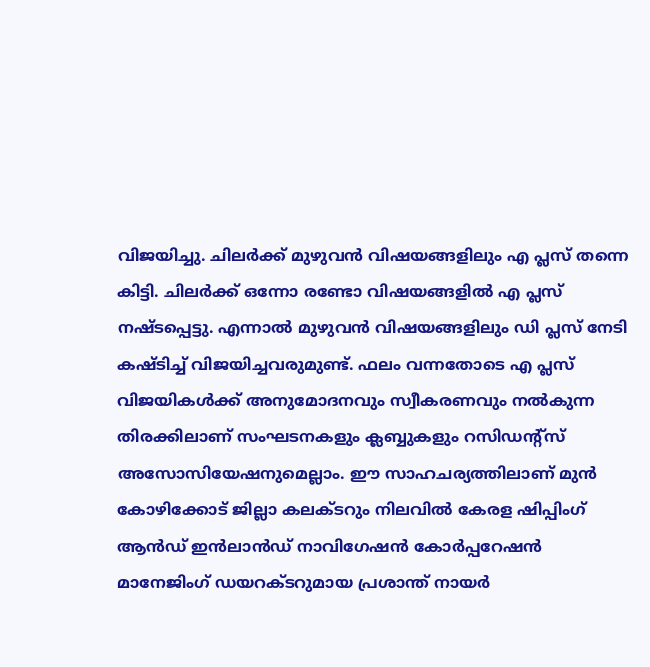വിജയിച്ചു. ചിലര്‍ക്ക് മുഴുവന്‍ വിഷയങ്ങളിലും എ പ്ലസ് തന്നെ കിട്ടി. ചിലര്‍ക്ക് ഒന്നോ രണ്ടോ വിഷയങ്ങളില്‍ എ പ്ലസ് നഷ്ടപ്പെട്ടു. എന്നാല്‍ മുഴുവന്‍ വിഷയങ്ങളിലും ഡി പ്ലസ് നേടി കഷ്ടിച്ച് വിജയിച്ചവരുമുണ്ട്. ഫലം വന്നതോടെ എ പ്ലസ് വിജയികള്‍ക്ക് അനുമോദനവും സ്വീകരണവും നല്‍കുന്ന തിരക്കിലാണ് സംഘടനകളും ക്ലബ്ബുകളും റസിഡന്റ്‌സ് അസോസിയേഷനുമെല്ലാം. ഈ സാഹചര്യത്തിലാണ് മുന്‍ കോഴിക്കോട് ജില്ലാ കലക്ടറും നിലവില്‍ കേരള ഷിപ്പിംഗ് ആന്‍ഡ് ഇന്‍ലാന്‍ഡ് നാവിഗേഷന്‍ കോര്‍പ്പറേഷന്‍ മാനേജിംഗ് ഡയറക്ടറുമായ പ്രശാന്ത് നായര്‍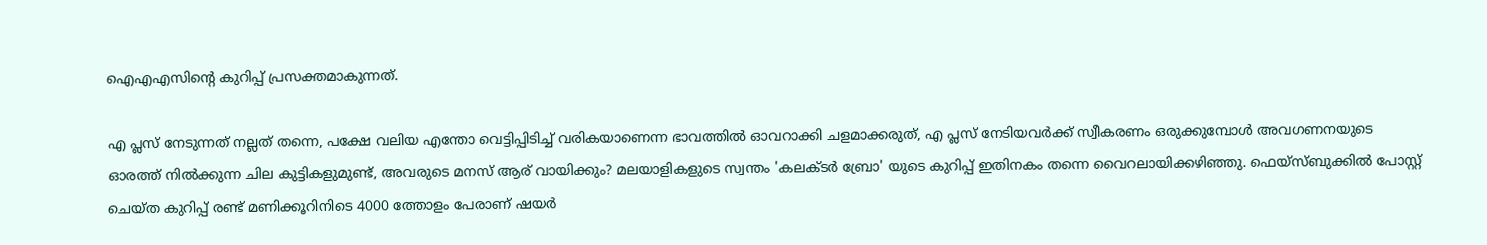ഐഎഎസിന്റെ കുറിപ്പ് പ്രസക്തമാകുന്നത്.

എ പ്ലസ് നേടുന്നത് നല്ലത് തന്നെ, പക്ഷേ വലിയ എന്തോ വെട്ടിപ്പിടിച്ച് വരികയാണെന്ന ഭാവത്തില്‍ ഓവറാക്കി ചളമാക്കരുത്, എ പ്ലസ് നേടിയവര്‍ക്ക് സ്വീകരണം ഒരുക്കുമ്പോള്‍ അവഗണനയുടെ ഓരത്ത് നില്‍ക്കുന്ന ചില കുട്ടികളുമുണ്ട്, അവരുടെ മനസ് ആര് വായിക്കും? മലയാളികളുടെ സ്വന്തം 'കലക്ടര്‍ ബ്രോ' യുടെ കുറിപ്പ് ഇതിനകം തന്നെ വൈറലായിക്കഴിഞ്ഞു. ഫെയ്‌സ്ബുക്കില്‍ പോസ്റ്റ് ചെയ്ത കുറിപ്പ് രണ്ട് മണിക്കൂറിനിടെ 4000 ത്തോളം പേരാണ് ഷയര്‍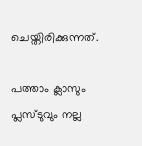ചെയ്തിരിക്കുന്നത്.

പത്താം ക്ലാസും പ്ലസ്ടുവും നല്ല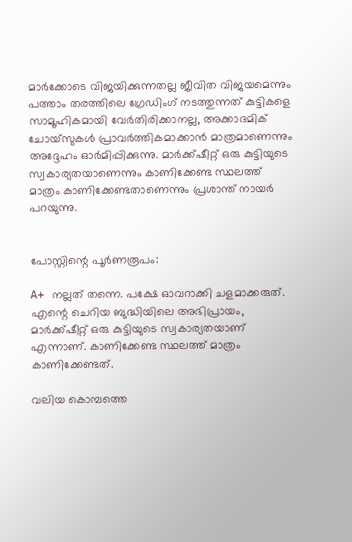മാര്‍ക്കോടെ വിജയിക്കുന്നതല്ല ജീവിത വിജയമെന്നും പത്താം തരത്തിലെ ഗ്രേഡിംഗ് നടത്തുന്നത് കുട്ടികളെ സാമൂഹികമായി വേര്‍തിരിക്കാനല്ല, അക്കാദമിക് ചോയ്‌സുകള്‍ പ്രാവര്‍ത്തികമാക്കാന്‍ മാത്രമാണെന്നും അദ്ദേഹം ഓര്‍മിപ്പിക്കുന്നു. മാര്‍ക്ക്ഷീറ്റ് ഒരു കുട്ടിയുടെ സ്വകാര്യതയാണെന്നും കാണിക്കേണ്ട സ്ഥലത്ത് മാത്രം കാണിക്കേണ്ടതാണെന്നും പ്രശാന്ത് നായര്‍ പറയുന്നു.


പോസ്റ്റിന്റെ പൂര്‍ണരൂപം:

A+ നല്ലത് തന്നെ. പക്ഷേ ഓവറാക്കി ചളമാക്കരുത്. എന്റെ ചെറിയ ബുദ്ധിയിലെ അഭിപ്രായം, മാര്‍ക്ക്ഷീറ്റ് ഒരു കുട്ടിയുടെ സ്വകാര്യതയാണ് എന്നാണ്. കാണിക്കേണ്ട സ്ഥലത്ത് മാത്രം കാണിക്കേണ്ടത്.

വലിയ കൊമ്പത്തെ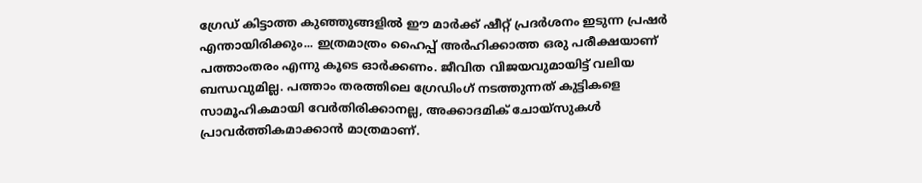ഗ്രേഡ് കിട്ടാത്ത കുഞ്ഞുങ്ങളില്‍ ഈ മാര്‍ക്ക് ഷീറ്റ് പ്രദര്‍ശനം ഇടുന്ന പ്രഷര്‍ എന്തായിരിക്കും... ഇത്രമാത്രം ഹൈപ്പ് അര്‍ഹിക്കാത്ത ഒരു പരീക്ഷയാണ് പത്താംതരം എന്നു കൂടെ ഓര്‍ക്കണം. ജീവിത വിജയവുമായിട്ട് വലിയ ബന്ധവുമില്ല. പത്താം തരത്തിലെ ഗ്രേഡിംഗ് നടത്തുന്നത് കുട്ടികളെ സാമൂഹികമായി വേര്‍തിരിക്കാനല്ല, അക്കാദമിക് ചോയ്‌സുകള്‍ പ്രാവര്‍ത്തികമാക്കാന്‍ മാത്രമാണ്.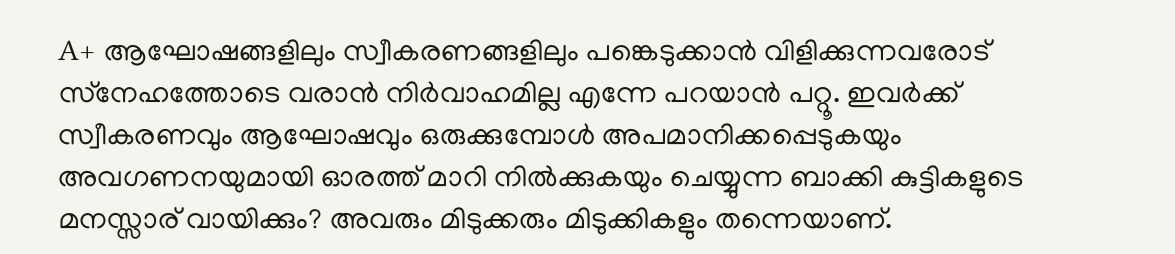A+ ആഘോഷങ്ങളിലും സ്വീകരണങ്ങളിലും പങ്കെടുക്കാന്‍ വിളിക്കുന്നവരോട് സ്‌നേഹത്തോടെ വരാന്‍ നിര്‍വാഹമില്ല എന്നേ പറയാന്‍ പറ്റൂ. ഇവര്‍ക്ക് സ്വീകരണവും ആഘോഷവും ഒരുക്കുമ്പോള്‍ അപമാനിക്കപ്പെടുകയും അവഗണനയുമായി ഓരത്ത് മാറി നില്‍ക്കുകയും ചെയ്യുന്ന ബാക്കി കുട്ടികളുടെ മനസ്സാര് വായിക്കും? അവരും മിടുക്കരും മിടുക്കികളും തന്നെയാണ്.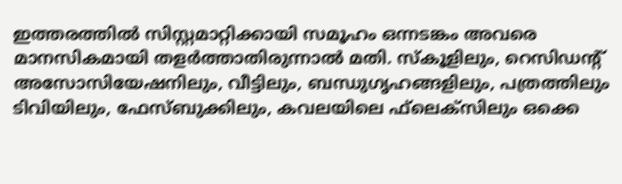ഇത്തരത്തില്‍ സിസ്റ്റമാറ്റിക്കായി സമൂഹം ഒന്നടങ്കം അവരെ മാനസികമായി തളര്‍ത്താതിരുന്നാല്‍ മതി. സ്‌കൂളിലും, റെസിഡന്റ് അസോസിയേഷനിലും, വീട്ടിലും, ബന്ധുഗൃഹങ്ങളിലും, പത്രത്തിലും ടിവിയിലും, ഫേസ്ബുക്കിലും, കവലയിലെ ഫ്‌ലെക്‌സിലും ഒക്കെ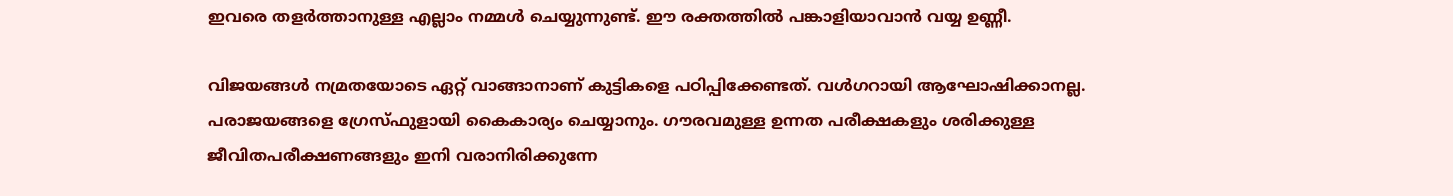ഇവരെ തളര്‍ത്താനുള്ള എല്ലാം നമ്മള്‍ ചെയ്യുന്നുണ്ട്. ഈ രക്തത്തില്‍ പങ്കാളിയാവാന്‍ വയ്യ ഉണ്ണീ.

വിജയങ്ങള്‍ നമ്രതയോടെ ഏറ്റ് വാങ്ങാനാണ് കുട്ടികളെ പഠിപ്പിക്കേണ്ടത്. വള്‍ഗറായി ആഘോഷിക്കാനല്ല. പരാജയങ്ങളെ ഗ്രേസ്ഫുളായി കൈകാര്യം ചെയ്യാനും. ഗൗരവമുള്ള ഉന്നത പരീക്ഷകളും ശരിക്കുള്ള ജീവിതപരീക്ഷണങ്ങളും ഇനി വരാനിരിക്കുന്നേ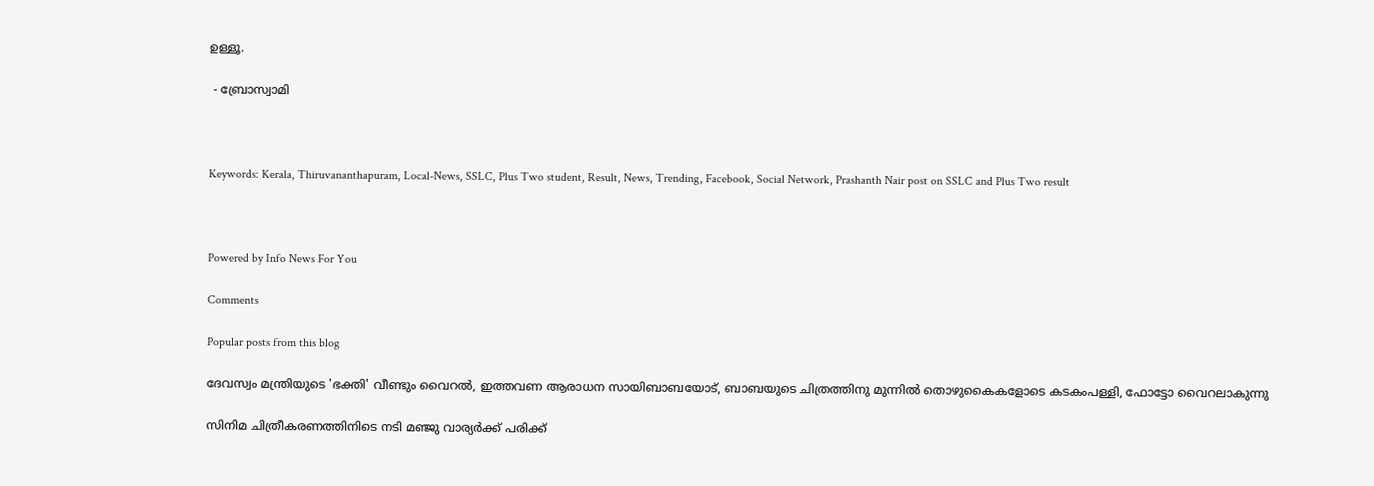ഉള്ളൂ.

 - ബ്രോസ്വാമി



Keywords: Kerala, Thiruvananthapuram, Local-News, SSLC, Plus Two student, Result, News, Trending, Facebook, Social Network, Prashanth Nair post on SSLC and Plus Two result



Powered by Info News For You

Comments

Popular posts from this blog

ദേവസ്വം മന്ത്രിയുടെ 'ഭക്തി' വീണ്ടും വൈറല്‍, ഇത്തവണ ആരാധന സായിബാബയോട്, ബാബയുടെ ചിത്രത്തിനു മുന്നില്‍ തൊഴുകൈകളോടെ കടകംപള്ളി, ഫോട്ടോ വൈറലാകുന്നു

സിനിമ ചിത്രീകരണത്തിനിടെ നടി മഞ്ജു വാര്യര്‍ക്ക് പരിക്ക്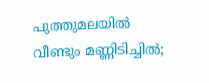പുത്തുമലയില്‍ വീണ്ടും മണ്ണിടിച്ചില്‍;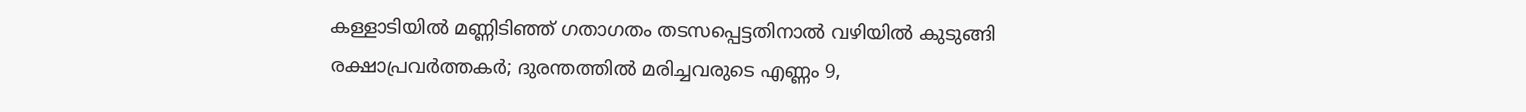കള്ളാടിയില്‍ മണ്ണിടിഞ്ഞ് ഗതാഗതം തടസപ്പെട്ടതിനാല്‍ വഴിയില്‍ കുടുങ്ങി രക്ഷാപ്രവര്‍ത്തകര്‍; ദുരന്തത്തില്‍ മരിച്ചവരുടെ എണ്ണം 9,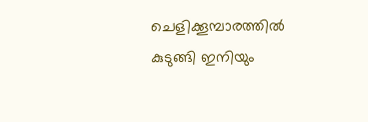ചെളിക്കൂമ്പാരത്തില്‍ കുടുങ്ങി ഇനിയും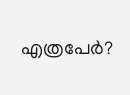എത്രപേര്‍?